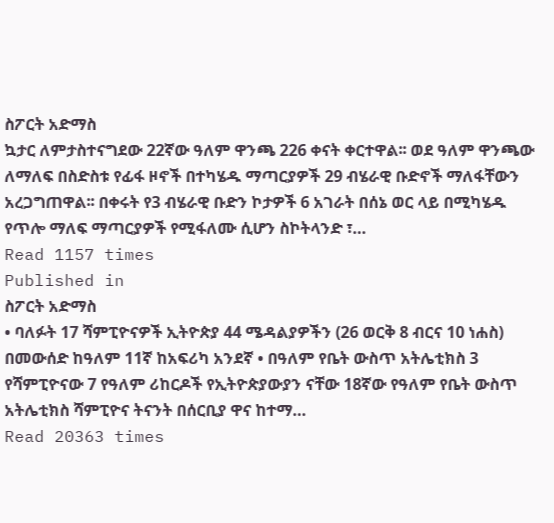ስፖርት አድማስ
ኳታር ለምታስተናግደው 22ኛው ዓለም ዋንጫ 226 ቀናት ቀርተዋል፡፡ ወደ ዓለም ዋንጫው ለማለፍ በስድስቱ የፊፋ ዞኖች በተካሄዱ ማጣርያዎች 29 ብሄራዊ ቡድኖች ማለፋቸውን አረጋግጠዋል፡፡ በቀሩት የ3 ብሄራዊ ቡድን ኮታዎች 6 አገራት በሰኔ ወር ላይ በሚካሄዱ የጥሎ ማለፍ ማጣርያዎች የሚፋለሙ ሲሆን ስኮትላንድ ፣…
Read 1157 times
Published in
ስፖርት አድማስ
• ባለፉት 17 ሻምፒዮናዎች ኢትዮጵያ 44 ሜዳልያዎችን (26 ወርቅ 8 ብርና 10 ነሐስ) በመውሰድ ከዓለም 11ኛ ከአፍሪካ አንደኛ • በዓለም የቤት ውስጥ አትሌቲክስ 3 የሻምፒዮናው 7 የዓለም ሪከርዶች የኢትዮጵያውያን ናቸው 18ኛው የዓለም የቤት ውስጥ አትሌቲክስ ሻምፒዮና ትናንት በሰርቢያ ዋና ከተማ…
Read 20363 times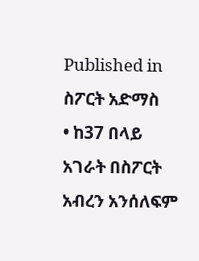Published in
ስፖርት አድማስ
• ከ37 በላይ አገራት በስፖርት አብረን አንሰለፍም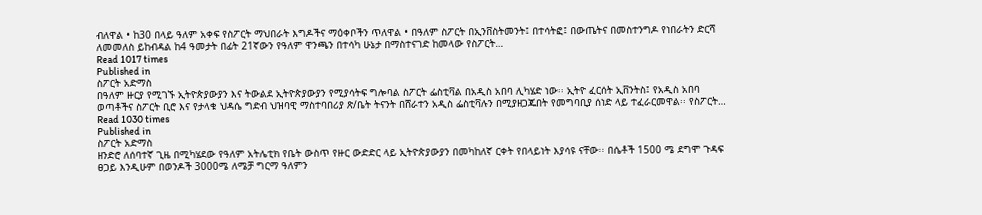ብለዋል • ከ30 በላይ ዓለም አቀፍ የስፖርት ማህበራት እግዶችና ማዕቀቦችን ጥለዋል • በዓለም ስፖርት በኢንቨስትመንት፤ በተሳትፎ፤ በውጤትና በመስተንግዶ የነበራትን ድርሻ ለመመለስ ይከብዳል ከ4 ዓመታት በፊት 21ኛውን የዓለም ዋንጫን በተሳካ ሁኔታ በማስተናገድ ከመላው የስፖርት…
Read 1017 times
Published in
ስፖርት አድማስ
በዓለም ዙርያ የሚገኙ ኢትዮጵያውያን እና ትውልደ ኢትዮጵያውያን የሚያሳትፍ ግሎባል ስፖርት ፌስቲቫል በአዲስ አበባ ሊካሄድ ነው፡፡ ኢትዮ ፈርሰት ኢቨንትስ፤ የአዲስ አበባ ወጣቶችና ስፖርት ቢሮ እና የታላቁ ህዳሴ ግድብ ህዝባዊ ማስተባበሪያ ጽ/ቤት ትናንት በሸራተን አዲስ ፌስቲቫሉን በሚያዘጋጁበት የመግባቢያ ሰነድ ላይ ተፈራርመዋል፡፡ የስፖርት…
Read 1030 times
Published in
ስፖርት አድማስ
ዘንድሮ ለሰባተኛ ጊዜ በሚካሄደው የዓለም አትሌቲክ የቤት ውስጥ የዙር ውድድር ላይ ኢትዮጵያውያን በመካከለኛ ርቀት የበላይነት እያሳዩ ናቸው፡፡ በሴቶች 1500 ሜ ደግሞ ጉዳፍ ፀጋይ እንዲሁም በወንዶች 3000ሜ ለሜቻ ግርማ ዓለምን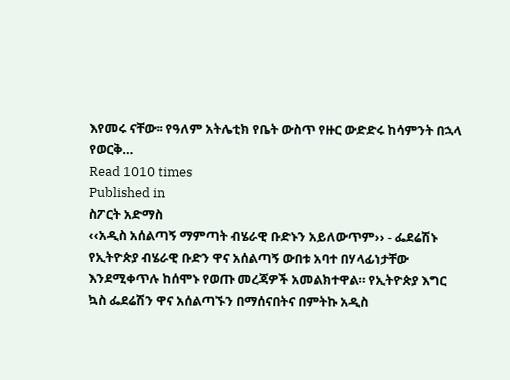እየመሩ ናቸው፡፡ የዓለም አትሌቲክ የቤት ውስጥ የዙር ውድድሩ ከሳምንት በኋላ የወርቅ…
Read 1010 times
Published in
ስፖርት አድማስ
‹‹አዲስ አሰልጣኝ ማምጣት ብሄራዊ ቡድኑን አይለውጥም›› - ፌደሬሽኑ የኢትዮጵያ ብሄራዊ ቡድን ዋና አሰልጣኝ ውበቱ አባተ በሃላፊነታቸው እንደሚቀጥሉ ከሰሞኑ የወጡ መረጃዎች አመልክተዋል። የኢትዮጵያ እግር ኳስ ፌደሬሽን ዋና አሰልጣኙን በማሰናበትና በምትኩ አዲስ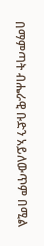በማምጣት ብሔራዊ ቡድን አይለውጥም በሚል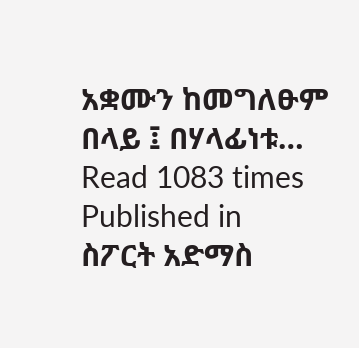አቋሙን ከመግለፁም በላይ ፤ በሃላፊነቱ…
Read 1083 times
Published in
ስፖርት አድማስ